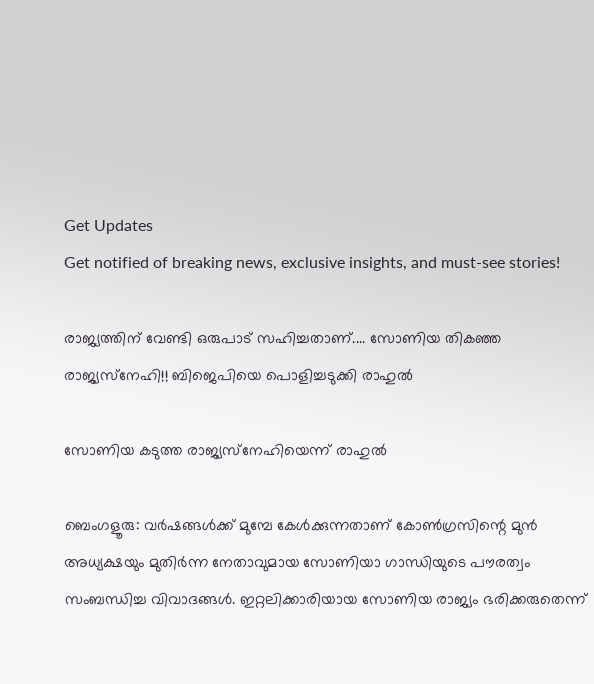Get Updates
Get notified of breaking news, exclusive insights, and must-see stories!

രാജ്യത്തിന് വേണ്ടി ഒരുപാട് സഹിച്ചതാണ്.... സോണിയ തികഞ്ഞ രാജ്യസ്‌നേഹി!! ബിജെപിയെ പൊളിച്ചടുക്കി രാഹുല്‍

സോണിയ കടുത്ത രാജ്യസ്‌നേഹിയെന്ന് രാഹുല്‍

ബെംഗളൂരു: വര്‍ഷങ്ങള്‍ക്ക് മുമ്പേ കേള്‍ക്കുന്നതാണ് കോണ്‍ഗ്രസിന്റെ മുന്‍ അധ്യക്ഷയും മുതിര്‍ന്ന നേതാവുമായ സോണിയാ ഗാന്ധിയുടെ പൗരത്വം സംബന്ധിച്ച വിവാദങ്ങള്‍. ഇറ്റലിക്കാരിയായ സോണിയ രാജ്യം ഭരിക്കരുതെന്ന്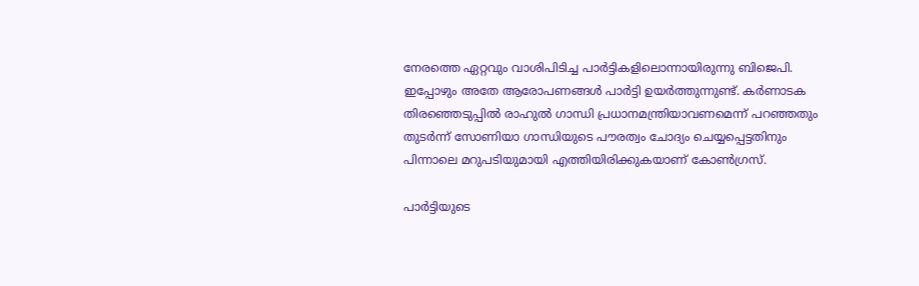നേരത്തെ ഏറ്റവും വാശിപിടിച്ച പാര്‍ട്ടികളിലൊന്നായിരുന്നു ബിജെപി. ഇപ്പോഴും അതേ ആരോപണങ്ങള്‍ പാര്‍ട്ടി ഉയര്‍ത്തുന്നുണ്ട്. കര്‍ണാടക തിരഞ്ഞെടുപ്പില്‍ രാഹുല്‍ ഗാന്ധി പ്രധാനമന്ത്രിയാവണമെന്ന് പറഞ്ഞതും തുടര്‍ന്ന് സോണിയാ ഗാന്ധിയുടെ പൗരത്വം ചോദ്യം ചെയ്യപ്പെട്ടതിനും പിന്നാലെ മറുപടിയുമായി എത്തിയിരിക്കുകയാണ് കോണ്‍ഗ്രസ്.

പാര്‍ട്ടിയുടെ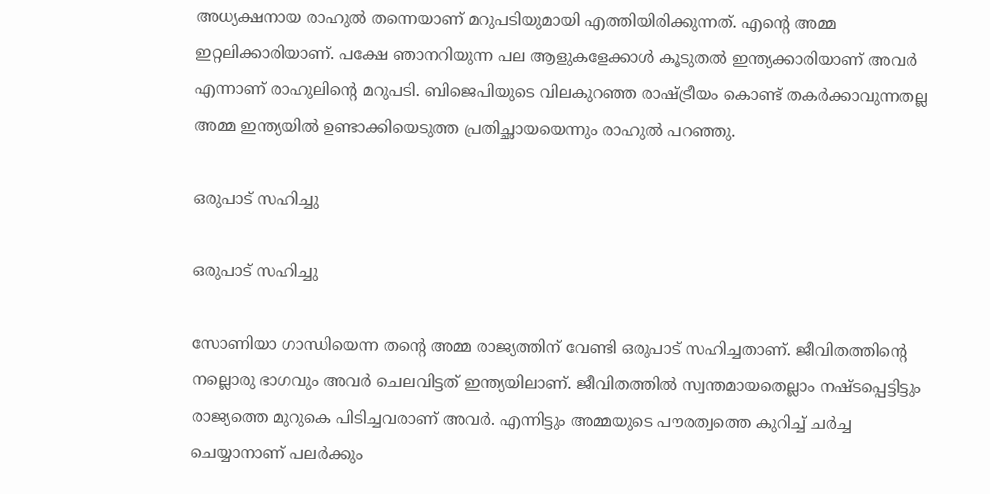അധ്യക്ഷനായ രാഹുല്‍ തന്നെയാണ് മറുപടിയുമായി എത്തിയിരിക്കുന്നത്. എന്റെ അമ്മ ഇറ്റലിക്കാരിയാണ്. പക്ഷേ ഞാനറിയുന്ന പല ആളുകളേക്കാള്‍ കൂടുതല്‍ ഇന്ത്യക്കാരിയാണ് അവര്‍ എന്നാണ് രാഹുലിന്റെ മറുപടി. ബിജെപിയുടെ വിലകുറഞ്ഞ രാഷ്ട്രീയം കൊണ്ട് തകര്‍ക്കാവുന്നതല്ല അമ്മ ഇന്ത്യയില്‍ ഉണ്ടാക്കിയെടുത്ത പ്രതിച്ഛായയെന്നും രാഹുല്‍ പറഞ്ഞു.

ഒരുപാട് സഹിച്ചു

ഒരുപാട് സഹിച്ചു

സോണിയാ ഗാന്ധിയെന്ന തന്റെ അമ്മ രാജ്യത്തിന് വേണ്ടി ഒരുപാട് സഹിച്ചതാണ്. ജീവിതത്തിന്റെ നല്ലൊരു ഭാഗവും അവര്‍ ചെലവിട്ടത് ഇന്ത്യയിലാണ്. ജീവിതത്തില്‍ സ്വന്തമായതെല്ലാം നഷ്ടപ്പെട്ടിട്ടും രാജ്യത്തെ മുറുകെ പിടിച്ചവരാണ് അവര്‍. എന്നിട്ടും അമ്മയുടെ പൗരത്വത്തെ കുറിച്ച് ചര്‍ച്ച ചെയ്യാനാണ് പലര്‍ക്കും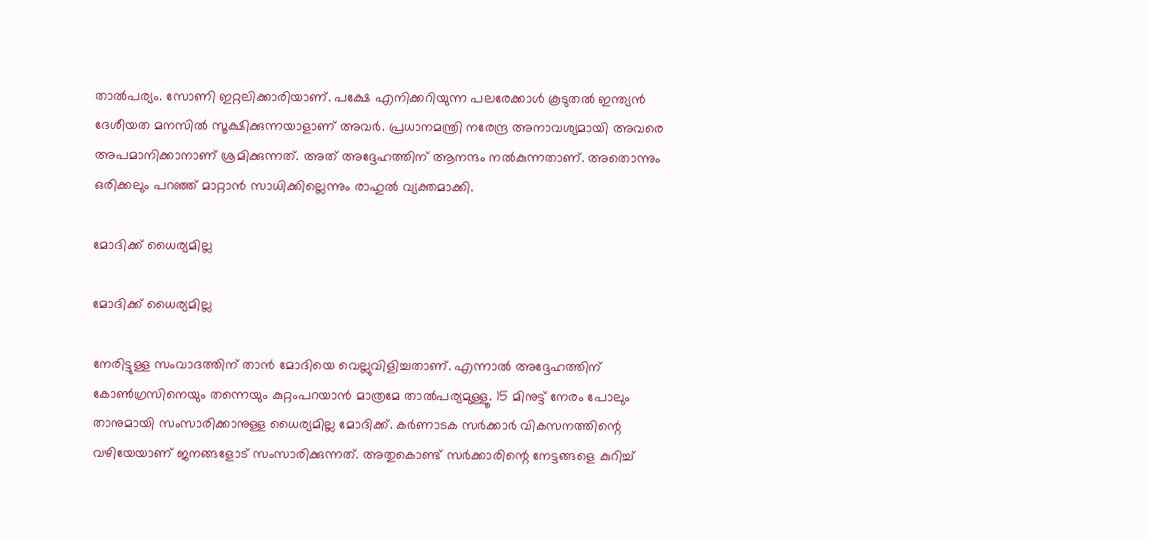താല്‍പര്യം. സോണി ഇറ്റലിക്കാരിയാണ്. പക്ഷേ എനിക്കറിയുന്ന പലരേക്കാള്‍ കൂടുതല്‍ ഇന്ത്യന്‍ ദേശീയത മനസില്‍ സൂക്ഷിക്കുന്നയാളാണ് അവര്‍. പ്രധാനമന്ത്രി നരേന്ദ്ര അനാവശ്യമായി അവരെ അപമാനിക്കാനാണ് ശ്രമിക്കുന്നത്. അത് അദ്ദേഹത്തിന് ആനന്ദം നല്‍കുന്നതാണ്. അതൊന്നും ഒരിക്കലും പറഞ്ഞ് മാറ്റാന്‍ സാധിക്കില്ലെന്നും രാഹുല്‍ വ്യക്തമാക്കി.

മോദിക്ക് ധൈര്യമില്ല

മോദിക്ക് ധൈര്യമില്ല

നേരിട്ടുള്ള സംവാദത്തിന് താന്‍ മോദിയെ വെല്ലുവിളിച്ചതാണ്. എന്നാല്‍ അദ്ദേഹത്തിന് കോണ്‍ഗ്രസിനെയും തന്നെയും കുറ്റംപറയാന്‍ മാത്രമേ താല്‍പര്യമുള്ളൂ. 15 മിനുട്ട് നേരം പോലും താനുമായി സംസാരിക്കാനുള്ള ധൈര്യമില്ല മോദിക്ക്. കര്‍ണാടക സര്‍ക്കാര്‍ വികസനത്തിന്റെ വഴിയേയാണ് ജനങ്ങളോട് സംസാരിക്കുന്നത്. അതുകൊണ്ട് സര്‍ക്കാരിന്റെ നേട്ടങ്ങളെ കുറിച്ച്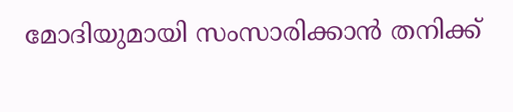മോദിയുമായി സംസാരിക്കാന്‍ തനിക്ക്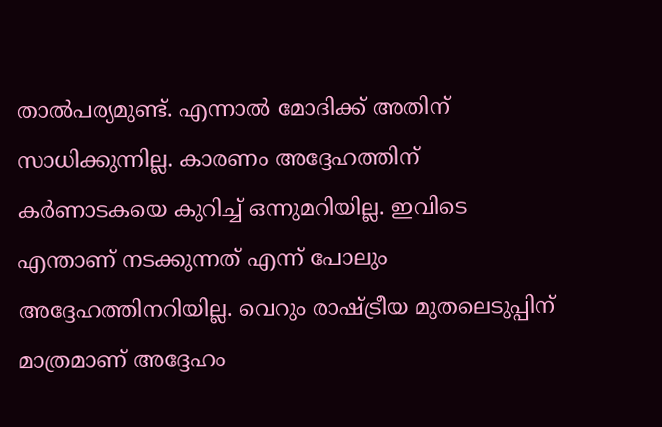താല്‍പര്യമുണ്ട്. എന്നാല്‍ മോദിക്ക് അതിന് സാധിക്കുന്നില്ല. കാരണം അദ്ദേഹത്തിന് കര്‍ണാടകയെ കുറിച്ച് ഒന്നുമറിയില്ല. ഇവിടെ എന്താണ് നടക്കുന്നത് എന്ന് പോലും അദ്ദേഹത്തിനറിയില്ല. വെറും രാഷ്ട്രീയ മുതലെടുപ്പിന് മാത്രമാണ് അദ്ദേഹം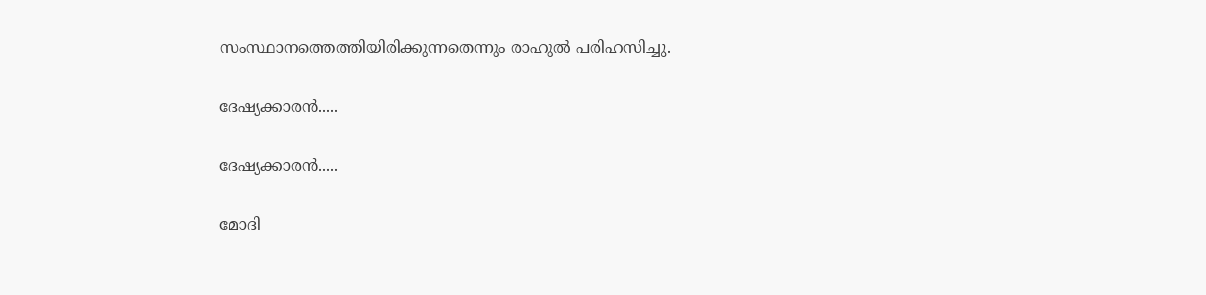സംസ്ഥാനത്തെത്തിയിരിക്കുന്നതെന്നും രാഹുല്‍ പരിഹസിച്ചു.

ദേഷ്യക്കാരന്‍.....

ദേഷ്യക്കാരന്‍.....

മോദി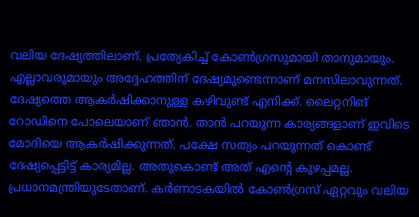വലിയ ദേഷ്യത്തിലാണ്. പ്രത്യേകിച്ച് കോണ്‍ഗ്രസുമായി താനുമായും. എല്ലാവരുമായും അദ്ദേഹത്തിന് ദേഷ്യമുണ്ടെന്നാണ് മനസിലാവുന്നത്. ദേഷ്യത്തെ ആകര്‍ഷിക്കാനുള്ള കഴിവുണ്ട് എനിക്ക്. ലൈറ്റനിങ് റോഡിനെ പോലെയാണ് ഞാന്‍. താന്‍ പറയുന്ന കാര്യങ്ങളാണ് ഇവിടെ മോദിയെ ആകര്‍ഷിക്കുന്നത്. പക്ഷേ സത്യം പറയുന്നത് കൊണ്ട് ദേഷ്യപ്പെട്ടിട്ട് കാര്യമില്ല. അതുകൊണ്ട് അത് എന്റെ കുഴപ്പമല്ല. പ്രധാനമന്ത്രിയുടേതാണ്. കര്‍ണാടകയില്‍ കോണ്‍ഗ്രസ് ഏറ്റവും വലിയ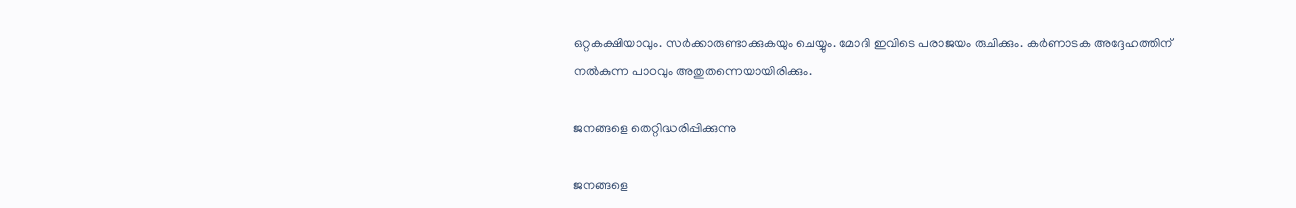ഒറ്റകക്ഷിയാവും. സര്‍ക്കാരുണ്ടാക്കുകയും ചെയ്യും. മോദി ഇവിടെ പരാജയം രുചിക്കും. കര്‍ണാടക അദ്ദേഹത്തിന് നല്‍കുന്ന പാഠവും അതുതന്നെയായിരിക്കും.

ജനങ്ങളെ തെറ്റിദ്ധരിപ്പിക്കുന്നു

ജനങ്ങളെ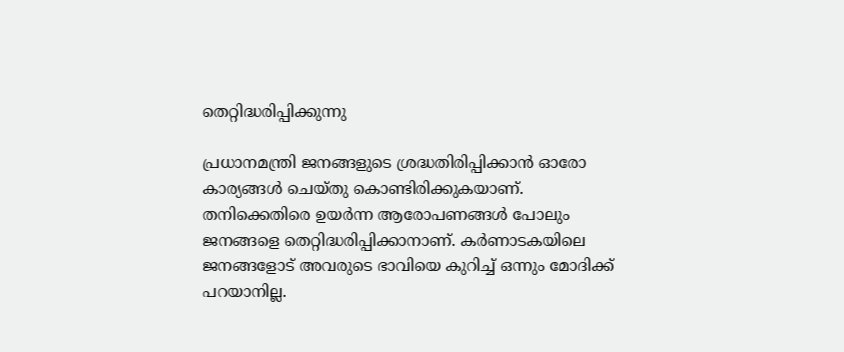തെറ്റിദ്ധരിപ്പിക്കുന്നു

പ്രധാനമന്ത്രി ജനങ്ങളുടെ ശ്രദ്ധതിരിപ്പിക്കാന്‍ ഓരോ കാര്യങ്ങള്‍ ചെയ്തു കൊണ്ടിരിക്കുകയാണ്. തനിക്കെതിരെ ഉയര്‍ന്ന ആരോപണങ്ങള്‍ പോലും ജനങ്ങളെ തെറ്റിദ്ധരിപ്പിക്കാനാണ്. കര്‍ണാടകയിലെ ജനങ്ങളോട് അവരുടെ ഭാവിയെ കുറിച്ച് ഒന്നും മോദിക്ക് പറയാനില്ല.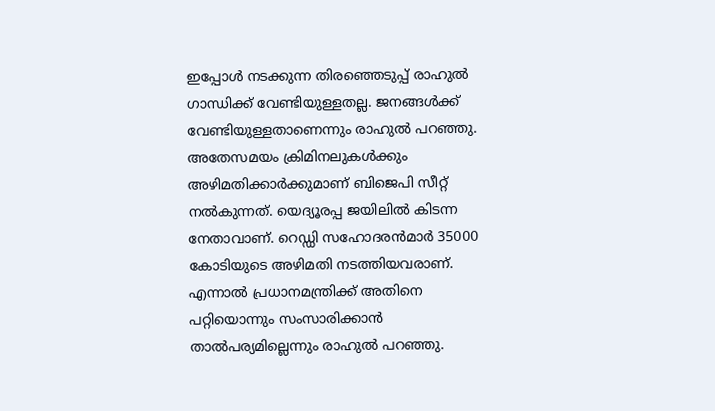ഇപ്പോള്‍ നടക്കുന്ന തിരഞ്ഞെടുപ്പ് രാഹുല്‍ ഗാന്ധിക്ക് വേണ്ടിയുള്ളതല്ല. ജനങ്ങള്‍ക്ക് വേണ്ടിയുള്ളതാണെന്നും രാഹുല്‍ പറഞ്ഞു. അതേസമയം ക്രിമിനലുകള്‍ക്കും അഴിമതിക്കാര്‍ക്കുമാണ് ബിജെപി സീറ്റ് നല്‍കുന്നത്. യെദ്യൂരപ്പ ജയിലില്‍ കിടന്ന നേതാവാണ്. റെഡ്ഡി സഹോദരന്‍മാര്‍ 35000 കോടിയുടെ അഴിമതി നടത്തിയവരാണ്. എന്നാല്‍ പ്രധാനമന്ത്രിക്ക് അതിനെ പറ്റിയൊന്നും സംസാരിക്കാന്‍ താല്‍പര്യമില്ലെന്നും രാഹുല്‍ പറഞ്ഞു.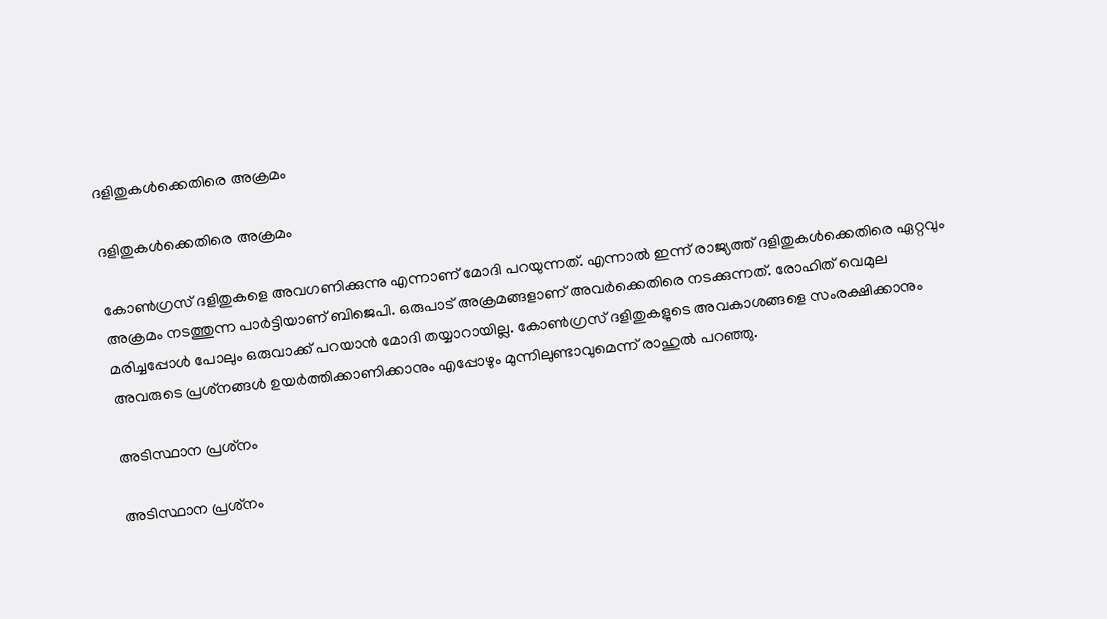ദളിതുകള്‍ക്കെതിരെ അക്രമം

ദളിതുകള്‍ക്കെതിരെ അക്രമം

കോണ്‍ഗ്രസ് ദളിതുകളെ അവഗണിക്കുന്നു എന്നാണ് മോദി പറയുന്നത്. എന്നാല്‍ ഇന്ന് രാജ്യത്ത് ദളിതുകള്‍ക്കെതിരെ ഏറ്റവും അക്രമം നടത്തുന്ന പാര്‍ട്ടിയാണ് ബിജെപി. ഒരുപാട് അക്രമങ്ങളാണ് അവര്‍ക്കെതിരെ നടക്കുന്നത്. രോഹിത് വെമുല മരിച്ചപ്പോള്‍ പോലും ഒരുവാക്ക് പറയാന്‍ മോദി തയ്യാറായില്ല. കോണ്‍ഗ്രസ് ദളിതുകളുടെ അവകാശങ്ങളെ സംരക്ഷിക്കാനും അവരുടെ പ്രശ്‌നങ്ങള്‍ ഉയര്‍ത്തിക്കാണിക്കാനും എപ്പോഴും മുന്നിലുണ്ടാവുമെന്ന് രാഹുല്‍ പറഞ്ഞു.

അടിസ്ഥാന പ്രശ്‌നം

അടിസ്ഥാന പ്രശ്‌നം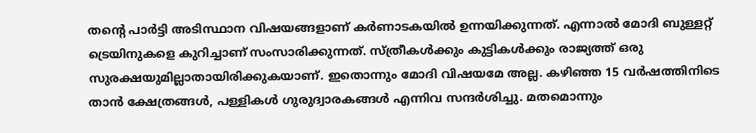തന്റെ പാര്‍ട്ടി അടിസ്ഥാന വിഷയങ്ങളാണ് കര്‍ണാടകയില്‍ ഉന്നയിക്കുന്നത്. എന്നാല്‍ മോദി ബുള്ളറ്റ് ട്രെയിനുകളെ കുറിച്ചാണ് സംസാരിക്കുന്നത്. സ്ത്രീകള്‍ക്കും കുട്ടികള്‍ക്കും രാജ്യത്ത് ഒരു സുരക്ഷയുമില്ലാതായിരിക്കുകയാണ്. ഇതൊന്നും മോദി വിഷയമേ അല്ല. കഴിഞ്ഞ 15 വര്‍ഷത്തിനിടെ താന്‍ ക്ഷേത്രങ്ങള്‍, പള്ളികള്‍ ഗുരുദ്വാരകങ്ങള്‍ എന്നിവ സന്ദര്‍ശിച്ചു. മതമൊന്നും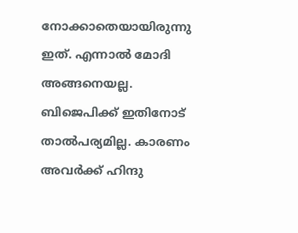നോക്കാതെയായിരുന്നു ഇത്. എന്നാല്‍ മോദി അങ്ങനെയല്ല. ബിജെപിക്ക് ഇതിനോട് താല്‍പര്യമില്ല. കാരണം അവര്‍ക്ക് ഹിന്ദു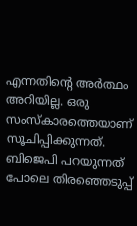എന്നതിന്റെ അര്‍ത്ഥം അറിയില്ല. ഒരു സംസ്‌കാരത്തെയാണ് സൂചിപ്പിക്കുന്നത്. ബിജെപി പറയുന്നത് പോലെ തിരഞ്ഞെടുപ്പ്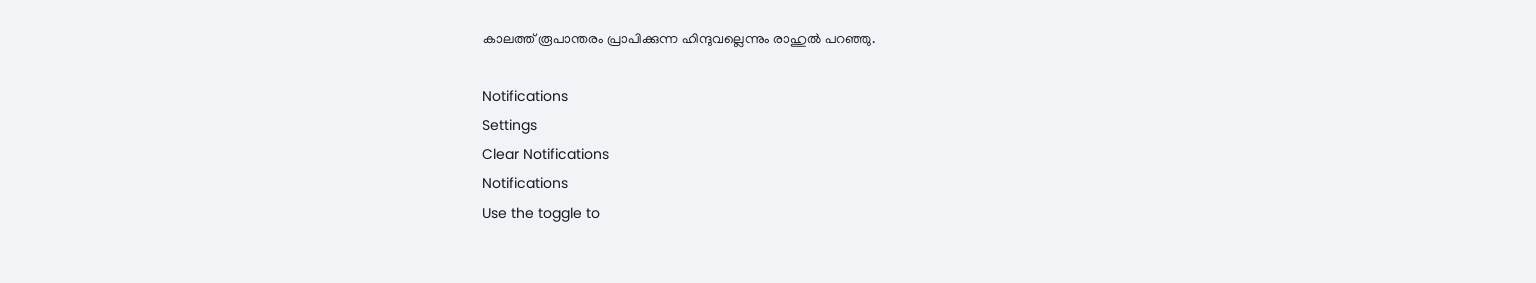കാലത്ത് രൂപാന്തരം പ്രാപിക്കുന്ന ഹിന്ദുവല്ലെന്നും രാഹുല്‍ പറഞ്ഞു.

Notifications
Settings
Clear Notifications
Notifications
Use the toggle to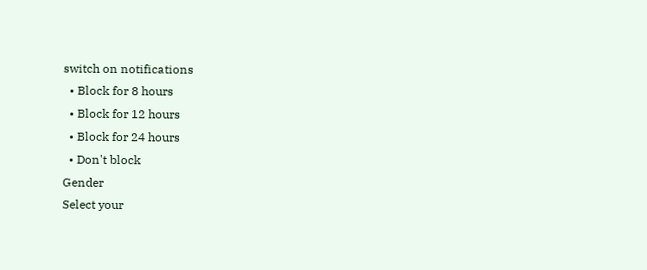switch on notifications
  • Block for 8 hours
  • Block for 12 hours
  • Block for 24 hours
  • Don't block
Gender
Select your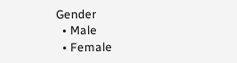Gender
  • Male
  • Female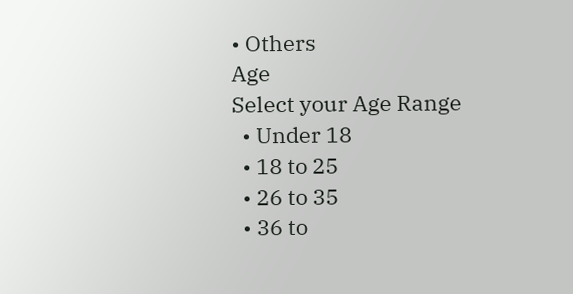• Others
Age
Select your Age Range
  • Under 18
  • 18 to 25
  • 26 to 35
  • 36 to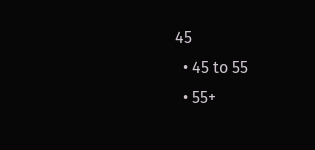45
  • 45 to 55
  • 55+